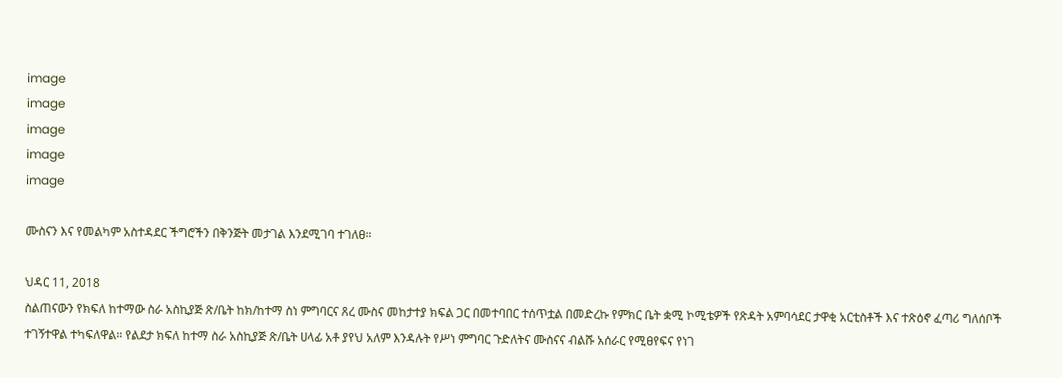image
image
image
image
image

ሙስናን እና የመልካም አስተዳደር ችግሮችን በቅንጅት መታገል እንደሚገባ ተገለፀ።

ህዳር 11, 2018
ስልጠናውን የክፍለ ከተማው ስራ አስኪያጅ ጽ/ቤት ከክ/ከተማ ስነ ምግባርና ጸረ ሙስና መከታተያ ክፍል ጋር በመተባበር ተሰጥቷል በመድረኩ የምክር ቤት ቋሚ ኮሚቴዎች የጽዳት አምባሳደር ታዋቂ አርቲስቶች እና ተጽዕኖ ፈጣሪ ግለሰቦች ተገኝተዋል ተካፍለዋል። የልደታ ክፍለ ከተማ ስራ አስኪያጅ ጽ/ቤት ሀላፊ አቶ ያየህ አለም እንዳሉት የሥነ ምግባር ጉድለትና ሙስናና ብልሹ አሰራር የሚፀየፍና የነገ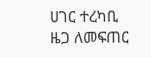ሀገር ተረካቢ ዜጋ ለመፍጠር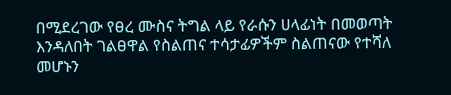በሚደረገው የፀረ ሙስና ትግል ላይ የራሱን ሀላፊነት በመወጣት እንዳለበት ገልፀዋል የስልጠና ተሳታፊዎችም ስልጠናው የተሻለ መሆኑን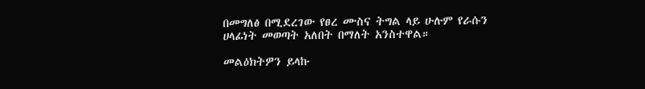በመግለፅ በሚደረገው የፀረ ሙስና ትግል ላይ ሁሉም የራሱን ሀላፊነት መወጣት አለበት በማለት አንስተዋል።

መልዕክትዎን ይላኩ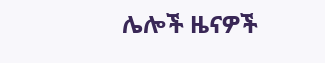ሌሎች ዜናዎች